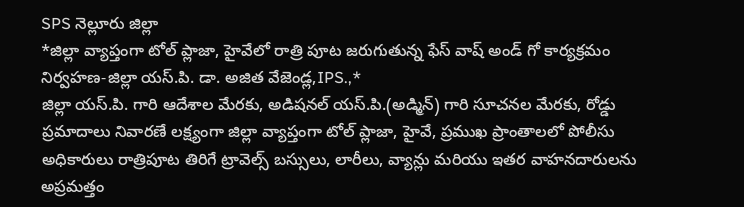SPS నెల్లూరు జిల్లా
*జిల్లా వ్యాప్తంగా టోల్ ప్లాజా, హైవేలో రాత్రి పూట జరుగుతున్న ఫేస్ వాష్ అండ్ గో కార్యక్రమం నిర్వహణ-జిల్లా యస్.పి. డా. అజిత వేజెండ్ల,IPS.,*
జిల్లా యస్.పి. గారి ఆదేశాల మేరకు, అడిషనల్ యస్.పి.(అడ్మిన్) గారి సూచనల మేరకు, రోడ్డు ప్రమాదాలు నివారణే లక్ష్యంగా జిల్లా వ్యాప్తంగా టోల్ ప్లాజా, హైవే, ప్రముఖ ప్రాంతాలలో పోలీసు అధికారులు రాత్రిపూట తిరిగే ట్రావెల్స్ బస్సులు, లారీలు, వ్యాన్లు మరియు ఇతర వాహనదారులను అప్రమత్తం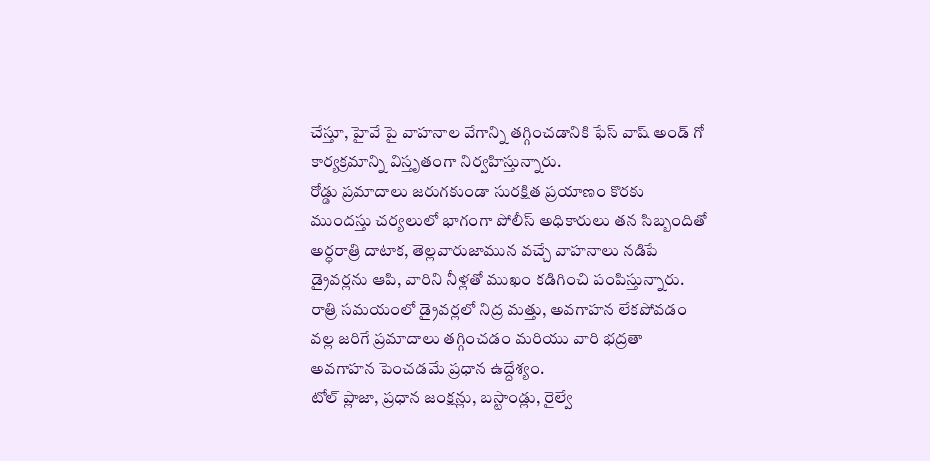చేస్తూ, హైవే పై వాహనాల వేగాన్ని తగ్గించడానికి ఫేస్ వాష్ అండ్ గో కార్యక్రమాన్ని విస్తృతంగా నిర్వహిస్తున్నారు.
రోడ్డు ప్రమాదాలు జరుగకుండా సురక్షిత ప్రయాణం కొరకు ముందస్తు చర్యలులో భాగంగా పోలీస్ అధికారులు తన సిబ్బందితో అర్ధరాత్రి దాటాక, తెల్లవారుజామున వచ్చే వాహనాలు నడిపే డ్రైవర్లను ఆపి, వారిని నీళ్లతో ముఖం కడిగించి పంపిస్తున్నారు.
రాత్రి సమయంలో డ్రైవర్లలో నిద్ర మత్తు, అవగాహన లేకపోవడం వల్ల జరిగే ప్రమాదాలు తగ్గించడం మరియు వారి భద్రతా అవగాహన పెంచడమే ప్రధాన ఉద్దేశ్యం.
టోల్ ప్లాజా, ప్రధాన జంక్షన్లు, బస్టాండ్లు, రైల్వే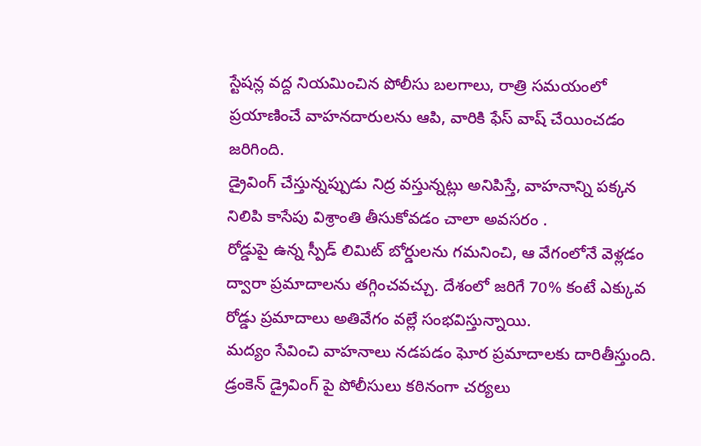స్టేషన్ల వద్ద నియమించిన పోలీసు బలగాలు, రాత్రి సమయంలో ప్రయాణించే వాహనదారులను ఆపి, వారికి ఫేస్ వాష్ చేయించడం జరిగింది.
డ్రైవింగ్ చేస్తున్నప్పుడు నిద్ర వస్తున్నట్లు అనిపిస్తే, వాహనాన్ని పక్కన నిలిపి కాసేపు విశ్రాంతి తీసుకోవడం చాలా అవసరం .
రోడ్డుపై ఉన్న స్పీడ్ లిమిట్ బోర్డులను గమనించి, ఆ వేగంలోనే వెళ్లడం ద్వారా ప్రమాదాలను తగ్గించవచ్చు. దేశంలో జరిగే 70% కంటే ఎక్కువ రోడ్డు ప్రమాదాలు అతివేగం వల్లే సంభవిస్తున్నాయి.
మద్యం సేవించి వాహనాలు నడపడం ఘోర ప్రమాదాలకు దారితీస్తుంది. డ్రంకెన్ డ్రైవింగ్ పై పోలీసులు కఠినంగా చర్యలు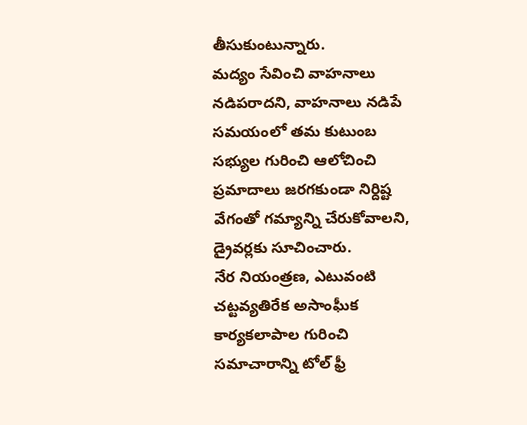తీసుకుంటున్నారు.
మద్యం సేవించి వాహనాలు నడిపరాదని, వాహనాలు నడిపే సమయంలో తమ కుటుంబ సభ్యుల గురించి ఆలోచించి ప్రమాదాలు జరగకుండా నిర్దిష్ట వేగంతో గమ్యాన్ని చేరుకోవాలని, డ్రైవర్లకు సూచించారు.
నేర నియంత్రణ, ఎటువంటి చట్టవ్యతిరేక అసాంఘీక కార్యకలాపాల గురించి సమాచారాన్ని టోల్ ఫ్రీ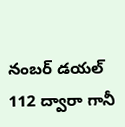నంబర్ డయల్ 112 ద్వారా గానీ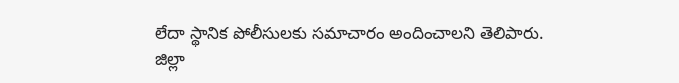లేదా స్థానిక పోలీసులకు సమాచారం అందించాలని తెలిపారు.
జిల్లా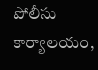పోలీసు కార్యాలయం,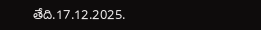తేది.17.12.2025.